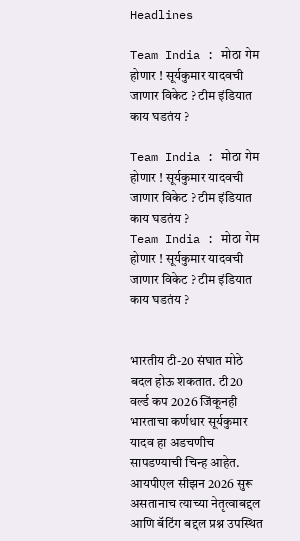Headlines

Team India : मोठा गेम होणार ! सूर्यकुमार यादवची जाणार विकेट ? टीम इंडियात काय घडतंय ?

Team India : मोठा गेम होणार ! सूर्यकुमार यादवची जाणार विकेट ? टीम इंडियात काय घडतंय ?
Team India : मोठा गेम होणार ! सूर्यकुमार यादवची जाणार विकेट ? टीम इंडियात काय घडतंय ?


भारतीय टी-20 संघात मोठे बदल होऊ शकतात. टी20 वर्ल्ड कप 2026 जिंकूनही भारताचा कर्णधार सूर्यकुमार यादव हा अडचणीच सापडण्याची चिन्ह आहेत. आयपीएल सीझन 2026 सुरू असतानाच त्याच्या नेतृत्वाबद्दल आणि बॅटिंग बद्दल प्रश्न उपस्थित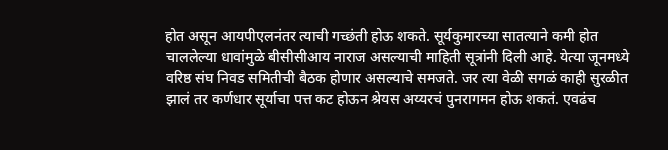होत असून आयपीएलनंतर त्याची गच्छंती होऊ शकते. सूर्यकुमारच्या सातत्याने कमी होत चाललेल्या धावांमुळे बीसीसीआय नाराज असल्याची माहिती सूत्रांनी दिली आहे. येत्या जूनमध्ये वरिष्ठ संघ निवड समितीची बैठक होणार असल्याचे समजते. जर त्या वेळी सगळं काही सुरळीत झालं तर कर्णधार सूर्याचा पत्त कट होऊन श्रेयस अय्यरचं पुनरागमन होऊ शकतं. एवढंच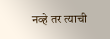नव्हे तर त्याची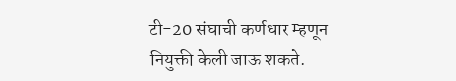टी-20 संघाची कर्णधार म्हणून नियुक्ती केली जाऊ शकते.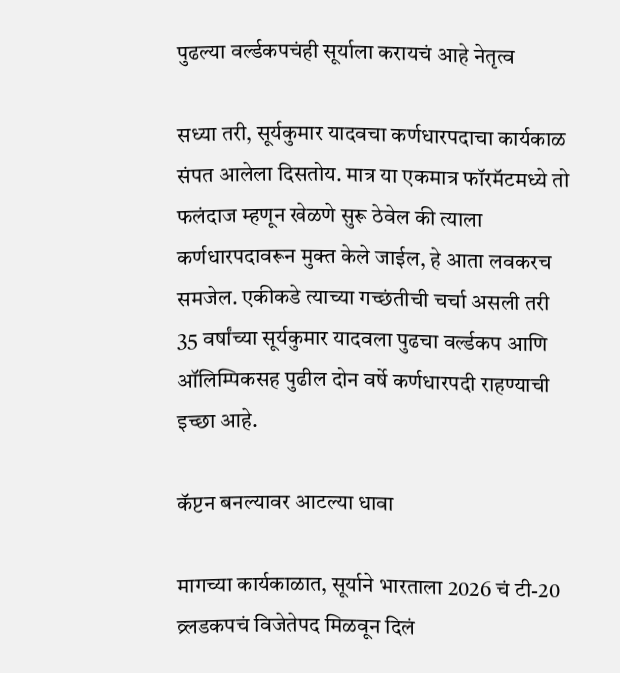पुढल्या वर्ल्डकपचंही सूर्याला करायचं आहे नेतृत्व

सध्या तरी, सूर्यकुमार यादवचा कर्णधारपदाचा कार्यकाळ संपत आलेला दिसतोय. मात्र या एकमात्र फॉरमॅटमध्ये तो फलंदाज म्हणून खेळणे सुरू ठेवेल की त्याला कर्णधारपदावरून मुक्त केले जाईल, हे आता लवकरच समजेल. एकीकडे त्याच्या गच्छंतीची चर्चा असली तरी 35 वर्षांच्या सूर्यकुमार यादवला पुढचा वर्ल्डकप आणि ऑलिम्पिकसह पुढील दोन वर्षे कर्णधारपदी राहण्याची इच्छा आहे.

कॅप्टन बनल्यावर आटल्या धावा

मागच्या कार्यकाळात, सूर्याने भारताला 2026 चं टी-20 व्र्लडकपचं विजेतेपद मिळवून दिलं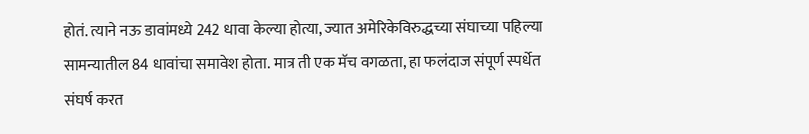होतं. त्याने नऊ डावांमध्ये 242 धावा केल्या होत्या, ज्यात अमेरिकेविरुद्धच्या संघाच्या पहिल्या सामन्यातील 84 धावांचा समावेश होता. मात्र ती एक मॅच वगळता, हा फलंदाज संपूर्ण स्पर्धेत संघर्ष करत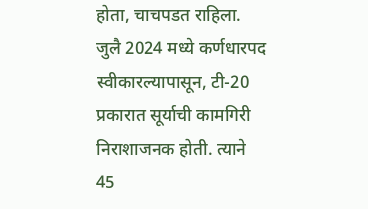होता, चाचपडत राहिला. जुलै 2024 मध्ये कर्णधारपद स्वीकारल्यापासून, टी-20 प्रकारात सूर्याची कामगिरी निराशाजनक होती. त्याने 45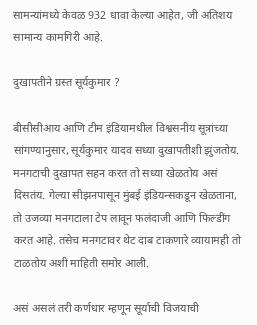सामन्यांमध्ये केवळ 932 धावा केल्या आहेत, जी अतिशय सामान्य कामगिरी आहे.

दुखापतीने ग्रस्त सूर्यकुमार ?

बीसीसीआय आणि टीम इंडियामधील विश्वसनीय सूत्रांच्या सांगण्यानुसार, सूर्यकुमार यादव सध्या दुखापतीशी झुंजतोय. मनगटाची दुखापत सहन करत तो सध्या खेळतोय असं दिसतंय. गेल्या सीझनपासून मुंबई इंडियन्सकडून खेळताना, तो उजव्या मनगटाला टेप लावून फलंदाजी आणि फिल्डींग करत आहे. तसेच मनगटावर थेट दाब टाकणारे व्यायामही तो टाळतोय अशी माहिती समोर आली.

असं असलं तरी कर्णधार म्हणून सूर्याची विजयाची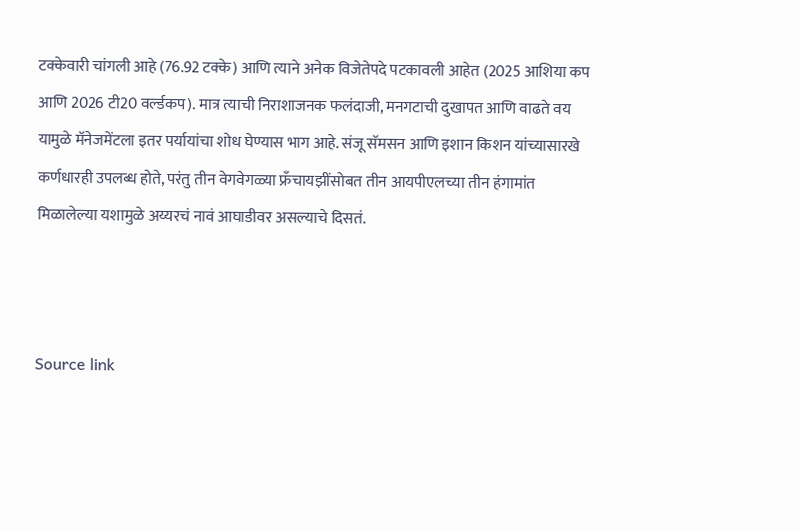टक्केवारी चांगली आहे (76.92 टक्के) आणि त्याने अनेक विजेतेपदे पटकावली आहेत (2025 आशिया कप आणि 2026 टी20 वर्ल्डकप). मात्र त्याची निराशाजनक फलंदाजी, मनगटाची दुखापत आणि वाढते वय यामुळे मॅनेजमेंटला इतर पर्यायांचा शोध घेण्यास भाग आहे. संजू सॅमसन आणि इशान किशन यांच्यासारखे कर्णधारही उपलब्ध होते, परंतु तीन वेगवेगळ्या फ्रँचायझींसोबत तीन आयपीएलच्या तीन हंगामांत मिळालेल्या यशामुळे अय्यरचं नावं आघाडीवर असल्याचे दिसतं.



Source link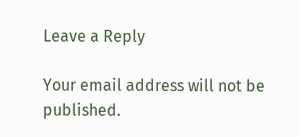Leave a Reply

Your email address will not be published.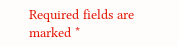Required fields are marked *